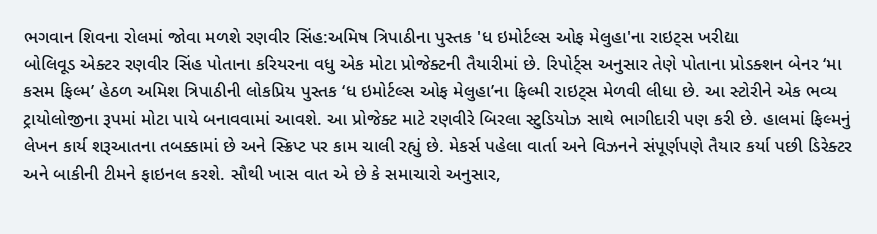ભગવાન શિવના રોલમાં જોવા મળશે રણવીર સિંહ:અમિષ ત્રિપાઠીના પુસ્તક 'ધ ઇમોર્ટલ્સ ઓફ મેલુહા'ના રાઇટ્સ ખરીદ્યા
બોલિવૂડ એક્ટર રણવીર સિંહ પોતાના કરિયરના વધુ એક મોટા પ્રોજેક્ટની તૈયારીમાં છે. રિપોર્ટ્સ અનુસાર તેણે પોતાના પ્રોડક્શન બેનર ‘મા કસમ ફિલ્મ’ હેઠળ અમિશ ત્રિપાઠીની લોકપ્રિય પુસ્તક ‘ધ ઇમોર્ટલ્સ ઓફ મેલુહા’ના ફિલ્મી રાઇટ્સ મેળવી લીધા છે. આ સ્ટોરીને એક ભવ્ય ટ્રાયોલોજીના રૂપમાં મોટા પાયે બનાવવામાં આવશે. આ પ્રોજેક્ટ માટે રણવીરે બિરલા સ્ટુડિયોઝ સાથે ભાગીદારી પણ કરી છે. હાલમાં ફિલ્મનું લેખન કાર્ય શરૂઆતના તબક્કામાં છે અને સ્ક્રિપ્ટ પર કામ ચાલી રહ્યું છે. મેકર્સ પહેલા વાર્તા અને વિઝનને સંપૂર્ણપણે તૈયાર કર્યા પછી ડિરેક્ટર અને બાકીની ટીમને ફાઇનલ કરશે. સૌથી ખાસ વાત એ છે કે સમાચારો અનુસાર,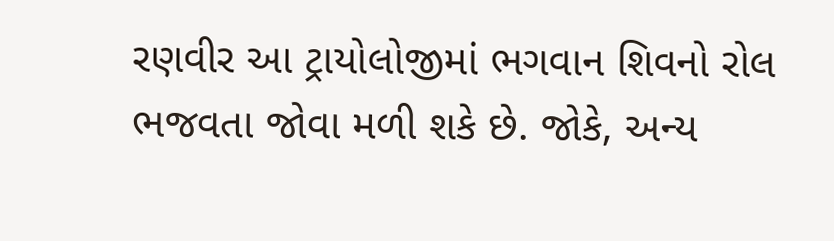રણવીર આ ટ્રાયોલોજીમાં ભગવાન શિવનો રોલ ભજવતા જોવા મળી શકે છે. જોકે, અન્ય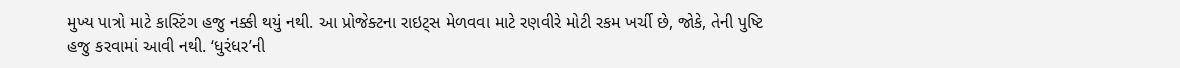મુખ્ય પાત્રો માટે કાસ્ટિંગ હજુ નક્કી થયું નથી. આ પ્રોજેક્ટના રાઇટ્સ મેળવવા માટે રણવીરે મોટી રકમ ખર્ચી છે, જોકે, તેની પુષ્ટિ હજુ કરવામાં આવી નથી. ‘ધુરંધર’ની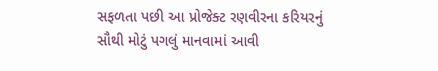સફળતા પછી આ પ્રોજેક્ટ રણવીરના કરિયરનું સૌથી મોટું પગલું માનવામાં આવી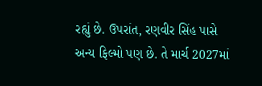રહ્યું છે. ઉપરાંત, રણવીર સિંહ પાસે અન્ય ફિલ્મો પણ છે. તે માર્ચ 2027માં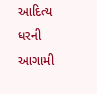આદિત્ય ધરની આગામી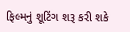ફિલ્મનું શૂટિંગ શરૂ કરી શકે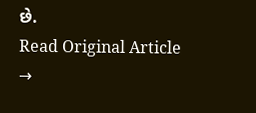છે.
Read Original Article →